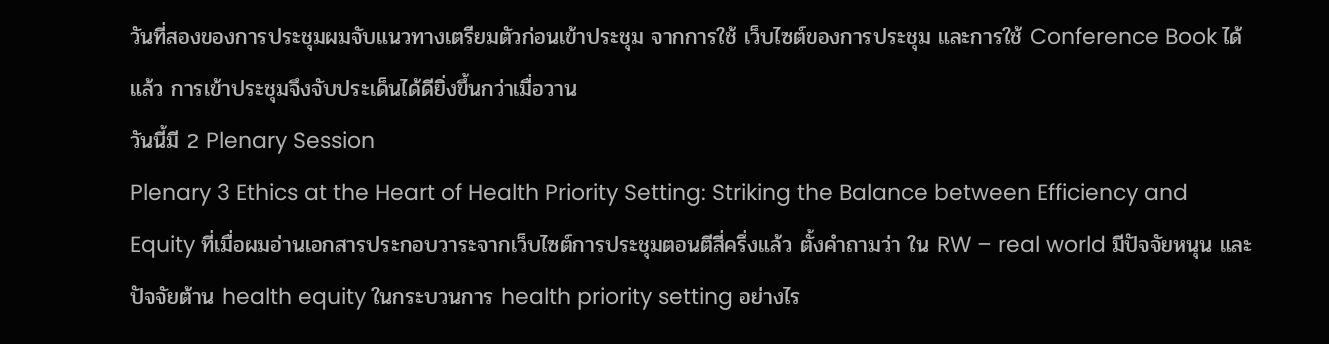วันที่สองของการประชุมผมจับแนวทางเตรียมตัวก่อนเข้าประชุม จากการใช้ เว็บไซต์ของการประชุม และการใช้ Conference Book ได้แล้ว การเข้าประชุมจึงจับประเด็นได้ดียิ่งขึ้นกว่าเมื่อวาน
วันนี้มี 2 Plenary Session
Plenary 3 Ethics at the Heart of Health Priority Setting: Striking the Balance between Efficiency and Equity ที่เมื่อผมอ่านเอกสารประกอบวาระจากเว็บไซต์การประชุมตอนตีสี่ครึ่งแล้ว ตั้งคำถามว่า ใน RW – real world มีปัจจัยหนุน และปัจจัยต้าน health equity ในกระบวนการ health priority setting อย่างไร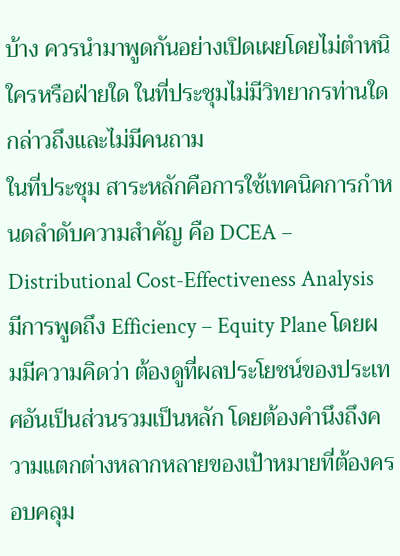บ้าง ควรนำมาพูดกันอย่างเปิดเผยโดยไม่ตำหนิใครหรือฝ่ายใด ในที่ประชุมไม่มีวิทยากรท่านใดกล่าวถึงและไม่มีคนถาม
ในที่ประชุม สาระหลักคือการใช้เทคนิคการกำหนดลำดับความสำคัญ คือ DCEA – Distributional Cost-Effectiveness Analysis มีการพูดถึง Efficiency – Equity Plane โดยผมมีความคิดว่า ต้องดูที่ผลประโยชน์ของประเทศอันเป็นส่วนรวมเป็นหลัก โดยต้องคำนึงถึงความแตกต่างหลากหลายของเป้าหมายที่ต้องครอบคลุม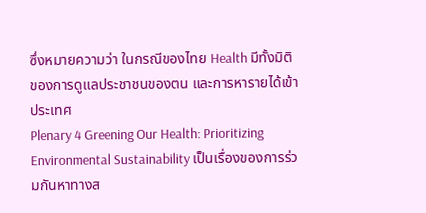ซึ่งหมายความว่า ในกรณีของไทย Health มีทั้งมิติของการดูแลประชาชนของตน และการหารายได้เข้าประเทศ
Plenary 4 Greening Our Health: Prioritizing Environmental Sustainability เป็นเรื่องของการร่วมกันหาทางส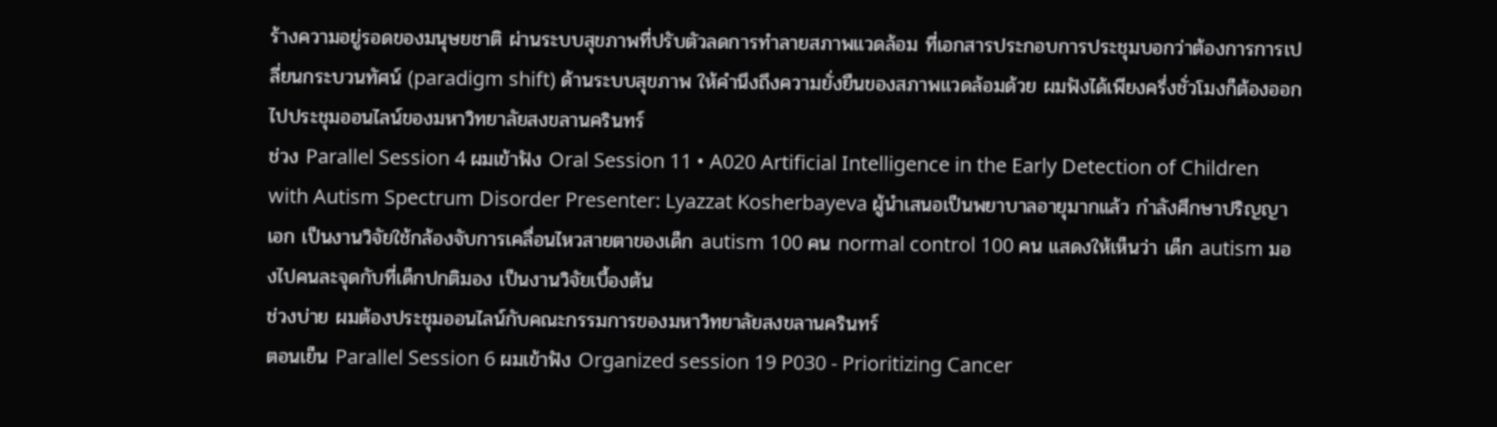ร้างความอยู่รอดของมนุษยชาติ ผ่านระบบสุขภาพที่ปรับตัวลดการทำลายสภาพแวดล้อม ที่เอกสารประกอบการประชุมบอกว่าต้องการการเปลี่ยนกระบวนทัศน์ (paradigm shift) ด้านระบบสุขภาพ ให้คำนึงถึงความยั่งยืนของสภาพแวดล้อมด้วย ผมฟังได้เพียงครึ่งชั่วโมงก็ต้องออกไปประชุมออนไลน์ของมหาวิทยาลัยสงขลานครินทร์
ช่วง Parallel Session 4 ผมเข้าฟัง Oral Session 11 • A020 Artificial Intelligence in the Early Detection of Children with Autism Spectrum Disorder Presenter: Lyazzat Kosherbayeva ผู้นำเสนอเป็นพยาบาลอายุมากแล้ว กำลังศึกษาปริญญาเอก เป็นงานวิจัยใช้กล้องจับการเคลื่อนไหวสายตาของเด็ก autism 100 คน normal control 100 คน แสดงให้เห็นว่า เด็ก autism มองไปคนละจุดกับที่เด็กปกติมอง เป็นงานวิจัยเบื้องต้น
ช่วงบ่าย ผมต้องประชุมออนไลน์กับคณะกรรมการของมหาวิทยาลัยสงขลานครินทร์
ตอนเย็น Parallel Session 6 ผมเข้าฟัง Organized session 19 P030 - Prioritizing Cancer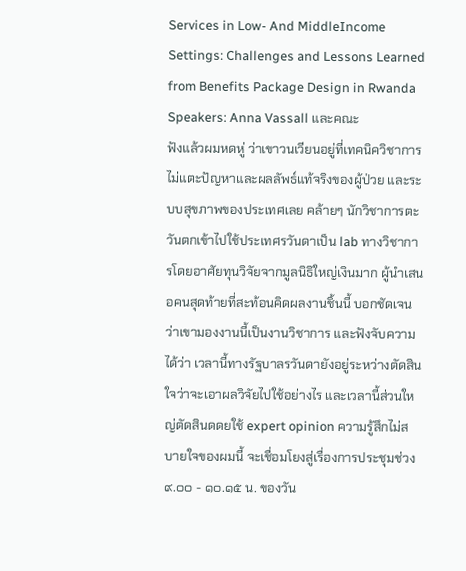Services in Low- And MiddleIncome Settings: Challenges and Lessons Learned from Benefits Package Design in Rwanda Speakers: Anna Vassall และคณะ
ฟังแล้วผมหดหู่ ว่าเขาวนเวียนอยู่ที่เทคนิควิชาการ ไม่แตะปัญหาและผลลัพธ์แท้จริงของผู้ป่วย และระบบสุขภาพของประเทศเลย คล้ายๆ นักวิชาการตะวันตกเข้าไปใช้ประเทศรวันดาเป็น lab ทางวิชาการโดยอาศัยทุนวิจัยจากมูลนิธิใหญ่เงินมาก ผู้นำเสนอคนสุดท้ายที่สะท้อนคิดผลงานชิ้นนี้ บอกชัดเจนว่าเขามองงานนี้เป็นงานวิชาการ และฟังจับความได้ว่า เวลานี้ทางรัฐบาลรวันดายังอยู่ระหว่างตัดสินใจว่าจะเอาผลวิจัยไปใช้อย่างไร และเวลานี้ส่วนใหญ่ตัดสินดดยใช้ expert opinion ความรู้สึกไม่สบายใจของผมนี้ จะเชื่อมโยงสู่เรื่องการประชุมช่วง ๙.๐๐ - ๑๐.๑๕ น. ของวัน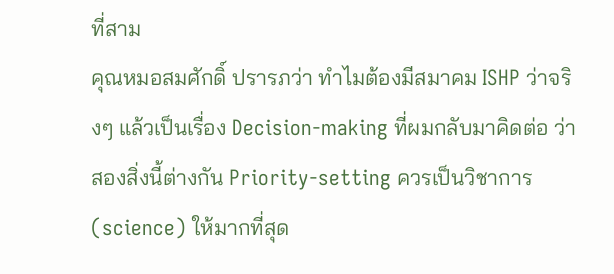ที่สาม
คุณหมอสมศักดิ์ ปรารภว่า ทำไมต้องมีสมาคม ISHP ว่าจริงๆ แล้วเป็นเรื่อง Decision-making ที่ผมกลับมาคิดต่อ ว่าสองสิ่งนี้ต่างกัน Priority-setting ควรเป็นวิชาการ (science) ให้มากที่สุด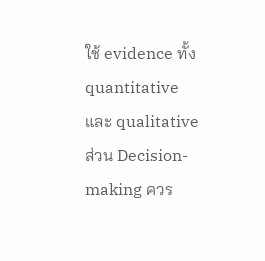ใช้ evidence ทั้ง quantitative และ qualitative ส่วน Decision-making ควร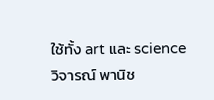ใช้ทั้ง art และ science
วิจารณ์ พานิช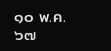๑๐ พ.ค. ๖๗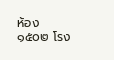ห้อง ๑๕๐๒ โรง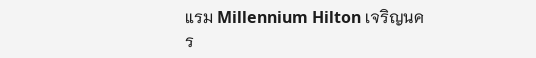แรม Millennium Hilton เจริญนคร